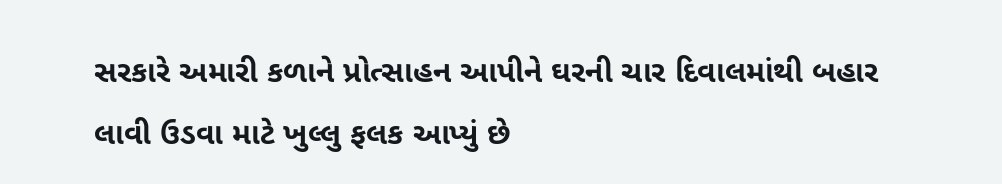સરકારે અમારી કળાને પ્રોત્સાહન આપીને ઘરની ચાર દિવાલમાંથી બહાર લાવી ઉડવા માટે ખુલ્લુ ફલક આપ્યું છે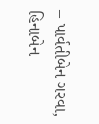– પાર્વતીબેન ગરવા, હિનાબેન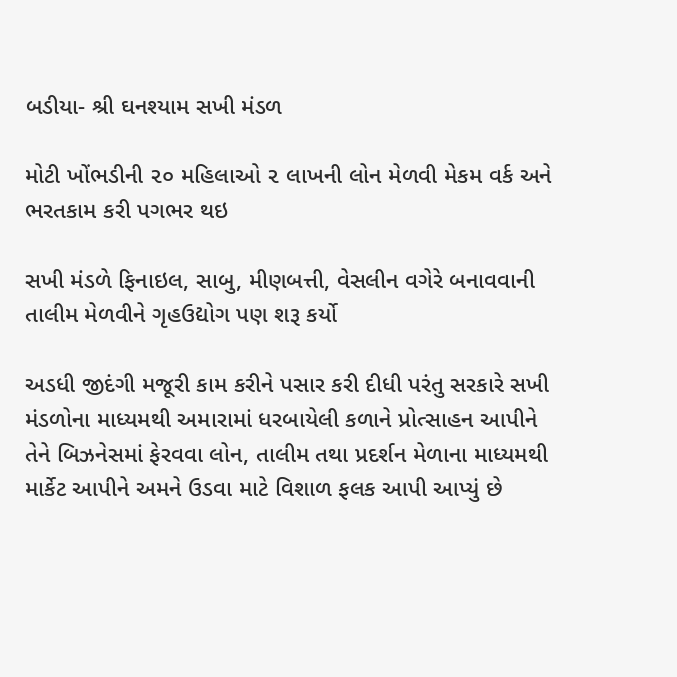બડીયા- શ્રી ઘનશ્યામ સખી મંડળ

મોટી ખોંભડીની ૨૦ મહિલાઓ ૨ લાખની લોન મેળવી મેકમ વર્ક અને ભરતકામ કરી પગભર થઇ

સખી મંડળે ફિનાઇલ, સાબુ, મીણબત્તી, વેસલીન વગેરે બનાવવાની તાલીમ મેળવીને ગૃહઉદ્યોગ પણ શરૂ કર્યો

અડધી જીદંગી મજૂરી કામ કરીને પસાર કરી દીધી પરંતુ સરકારે સખી મંડળોના માધ્યમથી અમારામાં ધરબાયેલી કળાને પ્રોત્સાહન આપીને તેને બિઝનેસમાં ફેરવવા લોન, તાલીમ તથા પ્રદર્શન મેળાના માધ્યમથી માર્કેટ આપીને અમને ઉડવા માટે વિશાળ ફલક આપી આપ્યું છે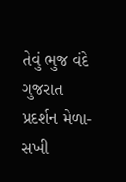તેવું ભુજ વંદે ગુજરાત પ્રદર્શન મેળા- સખી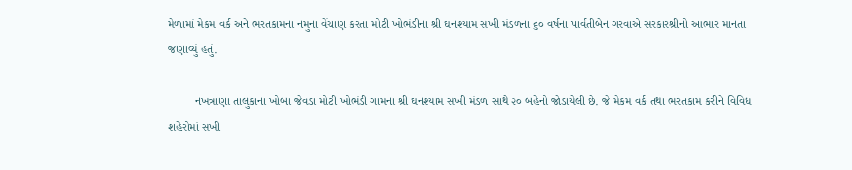મેળામાં મેકમ વર્ક અને ભરતકામના નમુના વેંચાણ કરતા મોટી ખોભંડીના શ્રી ઘનશ્યામ સખી મંડળના ૬૦ વર્ષના પાર્વતીબેન ગરવાએ સરકારશ્રીનો આભાર માનતા જણાવ્યું હતું.

        નખત્રાણા તાલુકાના ખોબા જેવડા મોટી ખોભંડી ગામના શ્રી ઘનશ્યામ સખી મંડળ સાથે ૨૦ બહેનો જોડાયેલી છે. જે મેકમ વર્ક તથા ભરતકામ કરીને વિવિધ શહેરોમાં સખી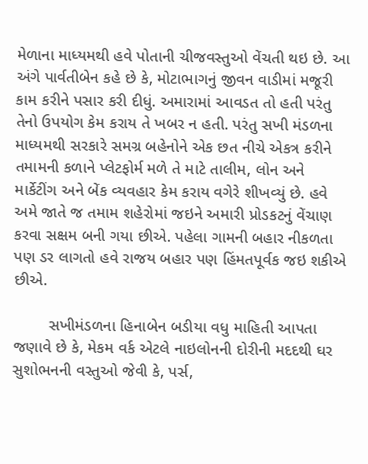મેળાના માધ્યમથી હવે પોતાની ચીજવસ્તુઓ વેંચતી થઇ છે. આ અંગે પાર્વતીબેન કહે છે કે, મોટાભાગનું જીવન વાડીમાં મજૂરી કામ કરીને પસાર કરી દીધું. અમારામાં આવડત તો હતી પરંતુ તેનો ઉપયોગ કેમ કરાય તે ખબર ન હતી. પરંતુ સખી મંડળના માધ્યમથી સરકારે સમગ્ર બહેનોને એક છત નીચે એકત્ર કરીને તમામની કળાને પ્લેટફોર્મ મળે તે માટે તાલીમ, લોન અને માર્કેટીંગ અને બેંક વ્યવહાર કેમ કરાય વગેરે શીખવ્યું છે. હવે અમે જાતે જ તમામ શહેરોમાં જઇને અમારી પ્રોડકટનું વેંચાણ કરવા સક્ષમ બની ગયા છીએ. પહેલા ગામની બહાર નીકળતા પણ ડર લાગતો હવે રાજય બહાર પણ હિંમતપૂર્વક જઇ શકીએ છીએ.

        સખીમંડળના હિનાબેન બડીયા વધુ માહિતી આપતા જણાવે છે કે, મેકમ વર્ક એટલે નાઇલોનની દોરીની મદદથી ઘર સુશોભનની વસ્તુઓ જેવી કે, પર્સ,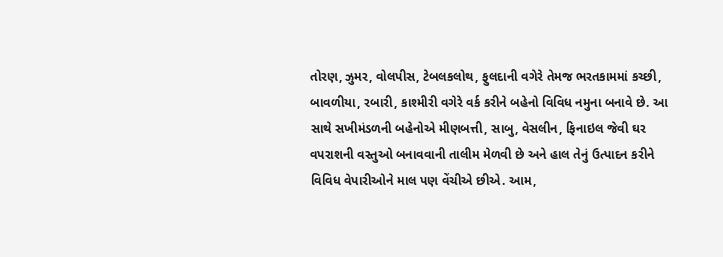તોરણ, ઝુમર, વોલપીસ, ટેબલકલોથ, ફુલદાની વગેરે તેમજ ભરતકામમાં કચ્છી, બાવળીયા, રબારી, કાશ્મીરી વગેરે વર્ક કરીને બહેનો વિવિધ નમુના બનાવે છે. આ સાથે સખીમંડળની બહેનોએ મીણબત્તી, સાબુ, વેસલીન, ફિનાઇલ જેવી ઘર વપરાશની વસ્તુઓ બનાવવાની તાલીમ મેળવી છે અને હાલ તેનું ઉત્પાદન કરીને વિવિધ વેપારીઓને માલ પણ વેંચીએ છીએ. આમ,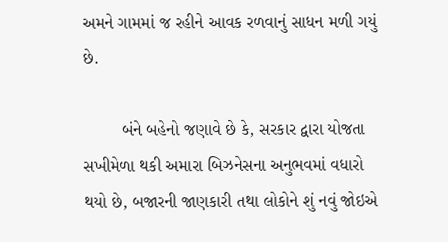અમને ગામમાં જ રહીને આવક રળવાનું સાધન મળી ગયું છે.

        બંને બહેનો જણાવે છે કે, સરકાર દ્વારા યોજતા સખીમેળા થકી અમારા બિઝનેસના અનુભવમાં વધારો થયો છે, બજારની જાણકારી તથા લોકોને શું નવું જોઇએ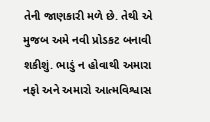તેની જાણકારી મળે છે. તેથી એ મુજબ અમે નવી પ્રોડકટ બનાવી શકીશું. ભાડું ન હોવાથી અમારા નફો અને અમારો આત્મવિશ્વાસ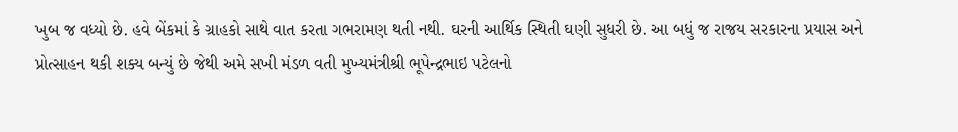ખુબ જ વધ્યો છે. હવે બેંકમાં કે ગ્રાહકો સાથે વાત કરતા ગભરામણ થતી નથી. ઘરની આર્થિક સ્થિતી ઘણી સુધરી છે. આ બધું જ રાજય સરકારના પ્રયાસ અને પ્રોત્સાહન થકી શક્ય બન્યું છે જેથી અમે સખી મંડળ વતી મુખ્યમંત્રીશ્રી ભૂપેન્દ્રભાઇ પટેલનો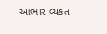આભાર વ્યકત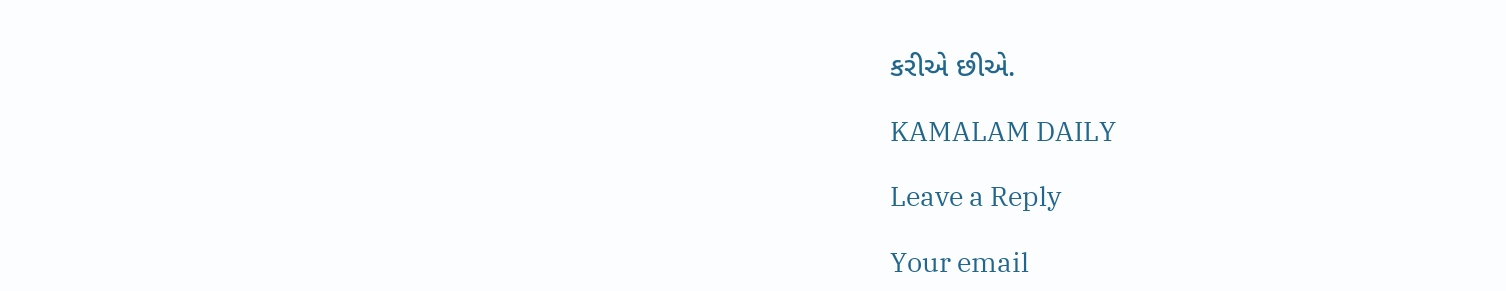કરીએ છીએ.

KAMALAM DAILY

Leave a Reply

Your email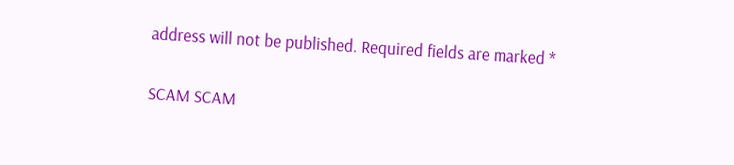address will not be published. Required fields are marked *

SCAM SCAM